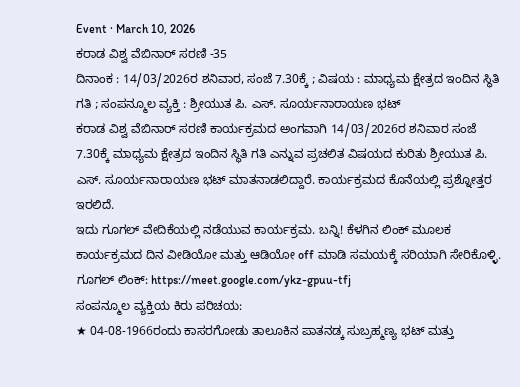Event · March 10, 2026
ಕರಾಡ ವಿಶ್ವ ವೆಬಿನಾರ್ ಸರಣಿ -35
ದಿನಾಂಕ : 14/03/2026ರ ಶನಿವಾರ, ಸಂಜೆ 7.30ಕ್ಕೆ ; ವಿಷಯ : ಮಾಧ್ಯಮ ಕ್ಷೇತ್ರದ ಇಂದಿನ ಸ್ಥಿತಿ ಗತಿ ; ಸಂಪನ್ಮೂಲ ವ್ಯಕ್ತಿ : ಶ್ರೀಯುತ ಪಿ. ಎಸ್. ಸೂರ್ಯನಾರಾಯಣ ಭಟ್
ಕರಾಡ ವಿಶ್ವ ವೆಬಿನಾರ್ ಸರಣಿ ಕಾರ್ಯಕ್ರಮದ ಅಂಗವಾಗಿ 14/03/2026ರ ಶನಿವಾರ ಸಂಜೆ 7.30ಕ್ಕೆ ಮಾಧ್ಯಮ ಕ್ಷೇತ್ರದ ಇಂದಿನ ಸ್ಥಿತಿ ಗತಿ ಎನ್ನುವ ಪ್ರಚಲಿತ ವಿಷಯದ ಕುರಿತು ಶ್ರೀಯುತ ಪಿ. ಎಸ್. ಸೂರ್ಯನಾರಾಯಣ ಭಟ್ ಮಾತನಾಡಲಿದ್ದಾರೆ. ಕಾರ್ಯಕ್ರಮದ ಕೊನೆಯಲ್ಲಿ ಪ್ರಶ್ನೋತ್ತರ ಇರಲಿದೆ.
ಇದು ಗೂಗಲ್ ವೇದಿಕೆಯಲ್ಲಿ ನಡೆಯುವ ಕಾರ್ಯಕ್ರಮ. ಬನ್ನಿ! ಕೆಳಗಿನ ಲಿಂಕ್ ಮೂಲಕ ಕಾರ್ಯಕ್ರಮದ ದಿನ ವೀಡಿಯೋ ಮತ್ತು ಆಡಿಯೋ off ಮಾಡಿ ಸಮಯಕ್ಕೆ ಸರಿಯಾಗಿ ಸೇರಿಕೊಳ್ಳಿ.
ಗೂಗಲ್ ಲಿಂಕ್: https://meet.google.com/ykz-gpuu-tfj
ಸಂಪನ್ಮೂಲ ವ್ಯಕ್ತಿಯ ಕಿರು ಪರಿಚಯ:
★ 04-08-1966ರಂದು ಕಾಸರಗೋಡು ತಾಲೂಕಿನ ಪಾತನಡ್ಕ ಸುಬ್ರಹ್ಮಣ್ಯ ಭಟ್ ಮತ್ತು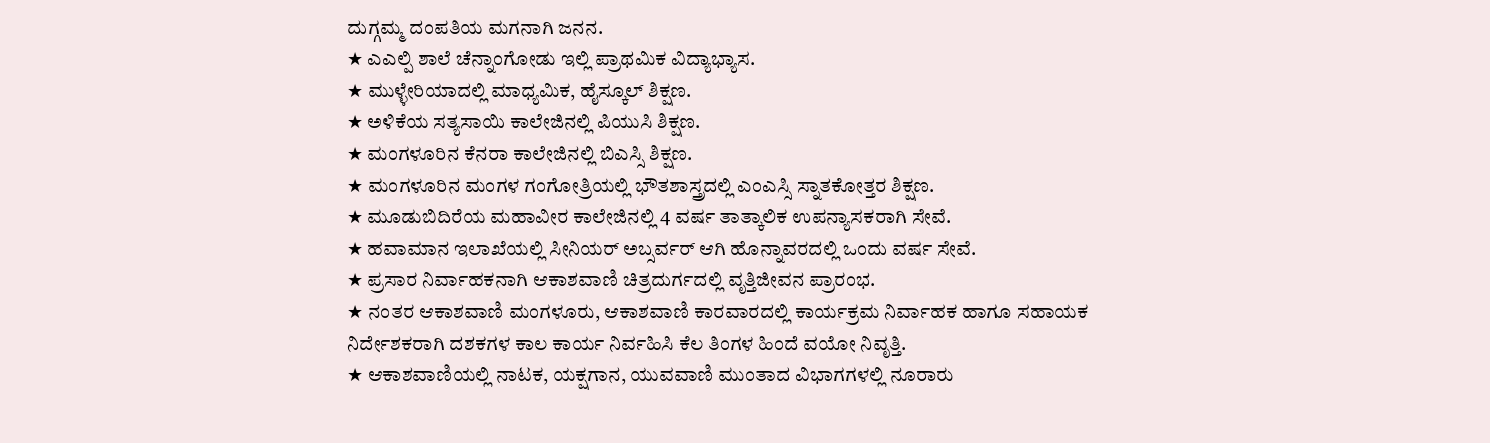ದುಗ್ಗಮ್ಮ ದಂಪತಿಯ ಮಗನಾಗಿ ಜನನ.
★ ಎಎಲ್ಪಿ ಶಾಲೆ ಚೆನ್ನಾಂಗೋಡು ಇಲ್ಲಿ ಪ್ರಾಥಮಿಕ ವಿದ್ಯಾಭ್ಯಾಸ.
★ ಮುಳ್ಳೇರಿಯಾದಲ್ಲಿ ಮಾಧ್ಯಮಿಕ, ಹೈಸ್ಕೂಲ್ ಶಿಕ್ಷಣ.
★ ಅಳಿಕೆಯ ಸತ್ಯಸಾಯಿ ಕಾಲೇಜಿನಲ್ಲಿ ಪಿಯುಸಿ ಶಿಕ್ಷಣ.
★ ಮಂಗಳೂರಿನ ಕೆನರಾ ಕಾಲೇಜಿನಲ್ಲಿ ಬಿಎಸ್ಸಿ ಶಿಕ್ಷಣ.
★ ಮಂಗಳೂರಿನ ಮಂಗಳ ಗಂಗೋತ್ರಿಯಲ್ಲಿ ಭೌತಶಾಸ್ತ್ರದಲ್ಲಿ ಎಂಎಸ್ಸಿ ಸ್ನಾತಕೋತ್ತರ ಶಿಕ್ಷಣ.
★ ಮೂಡುಬಿದಿರೆಯ ಮಹಾವೀರ ಕಾಲೇಜಿನಲ್ಲಿ 4 ವರ್ಷ ತಾತ್ಕಾಲಿಕ ಉಪನ್ಯಾಸಕರಾಗಿ ಸೇವೆ.
★ ಹವಾಮಾನ ಇಲಾಖೆಯಲ್ಲಿ ಸೀನಿಯರ್ ಅಬ್ಸರ್ವರ್ ಆಗಿ ಹೊನ್ನಾವರದಲ್ಲಿ ಒಂದು ವರ್ಷ ಸೇವೆ.
★ ಪ್ರಸಾರ ನಿರ್ವಾಹಕನಾಗಿ ಆಕಾಶವಾಣಿ ಚಿತ್ರದುರ್ಗದಲ್ಲಿ ವೃತ್ತಿಜೀವನ ಪ್ರಾರಂಭ.
★ ನಂತರ ಆಕಾಶವಾಣಿ ಮಂಗಳೂರು, ಆಕಾಶವಾಣಿ ಕಾರವಾರದಲ್ಲಿ ಕಾರ್ಯಕ್ರಮ ನಿರ್ವಾಹಕ ಹಾಗೂ ಸಹಾಯಕ ನಿರ್ದೇಶಕರಾಗಿ ದಶಕಗಳ ಕಾಲ ಕಾರ್ಯ ನಿರ್ವಹಿಸಿ ಕೆಲ ತಿಂಗಳ ಹಿಂದೆ ವಯೋ ನಿವೃತ್ತಿ.
★ ಆಕಾಶವಾಣಿಯಲ್ಲಿ ನಾಟಕ, ಯಕ್ಷಗಾನ, ಯುವವಾಣಿ ಮುಂತಾದ ವಿಭಾಗಗಳಲ್ಲಿ ನೂರಾರು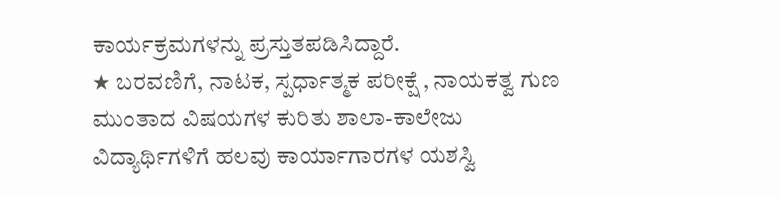ಕಾರ್ಯಕ್ರಮಗಳನ್ನು ಪ್ರಸ್ತುತಪಡಿಸಿದ್ದಾರೆ.
★ ಬರವಣಿಗೆ, ನಾಟಕ, ಸ್ಪರ್ಧಾತ್ಮಕ ಪರೀಕ್ಷೆ , ನಾಯಕತ್ವ ಗುಣ ಮುಂತಾದ ವಿಷಯಗಳ ಕುರಿತು ಶಾಲಾ-ಕಾಲೇಜು ವಿದ್ಯಾರ್ಥಿಗಳಿಗೆ ಹಲವು ಕಾರ್ಯಾಗಾರಗಳ ಯಶಸ್ವಿ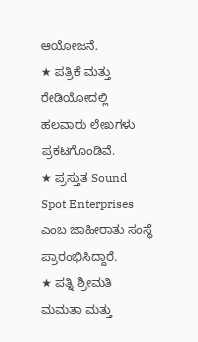ಆಯೋಜನೆ.
★ ಪತ್ರಿಕೆ ಮತ್ತು ರೇಡಿಯೋದಲ್ಲಿ ಹಲವಾರು ಲೇಖಗಳು ಪ್ರಕಟಗೊಂಡಿವೆ.
★ ಪ್ರಸ್ತುತ Sound Spot Enterprises ಎಂಬ ಜಾಹೀರಾತು ಸಂಸ್ಥೆ ಪ್ರಾರಂಭಿಸಿದ್ದಾರೆ.
★ ಪತ್ನಿ ಶ್ರೀಮತಿ ಮಮತಾ ಮತ್ತು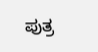ಪುತ್ರ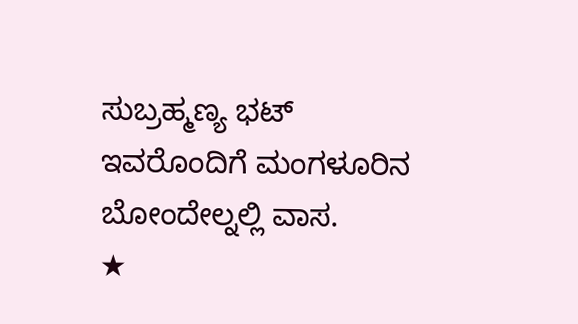ಸುಬ್ರಹ್ಮಣ್ಯ ಭಟ್ ಇವರೊಂದಿಗೆ ಮಂಗಳೂರಿನ ಬೋಂದೇಲ್ನಲ್ಲಿ ವಾಸ.
★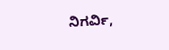ನಿಗರ್ವಿ,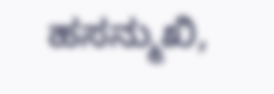ಹಸನ್ಮುಖಿ,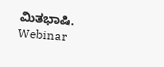ಮಿತಭಾಷಿ.
Webinar